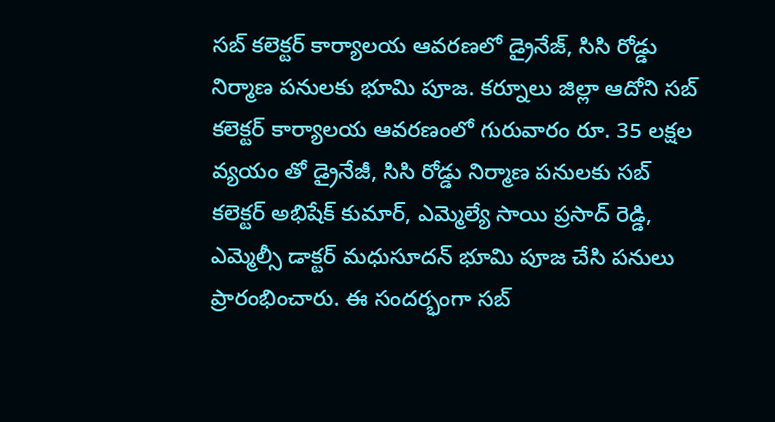సబ్ కలెక్టర్ కార్యాలయ ఆవరణలో డ్రైనేజ్, సిసి రోడ్డు నిర్మాణ పనులకు భూమి పూజ. కర్నూలు జిల్లా ఆదోని సబ్ కలెక్టర్ కార్యాలయ ఆవరణంలో గురువారం రూ. 35 లక్షల వ్యయం తో డ్రైనేజీ, సిసి రోడ్డు నిర్మాణ పనులకు సబ్ కలెక్టర్ అభిషేక్ కుమార్, ఎమ్మెల్యే సాయి ప్రసాద్ రెడ్డి, ఎమ్మెల్సీ డాక్టర్ మధుసూదన్ భూమి పూజ చేసి పనులు ప్రారంభించారు. ఈ సందర్భంగా సబ్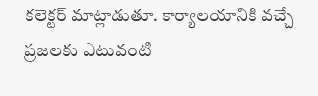కలెక్టర్ మాట్లాడుతూ. కార్యాలయానికి వచ్చే ప్రజలకు ఎటువంటి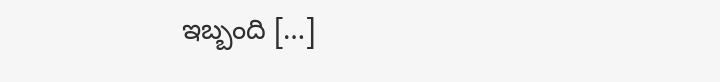ఇబ్బంది […]